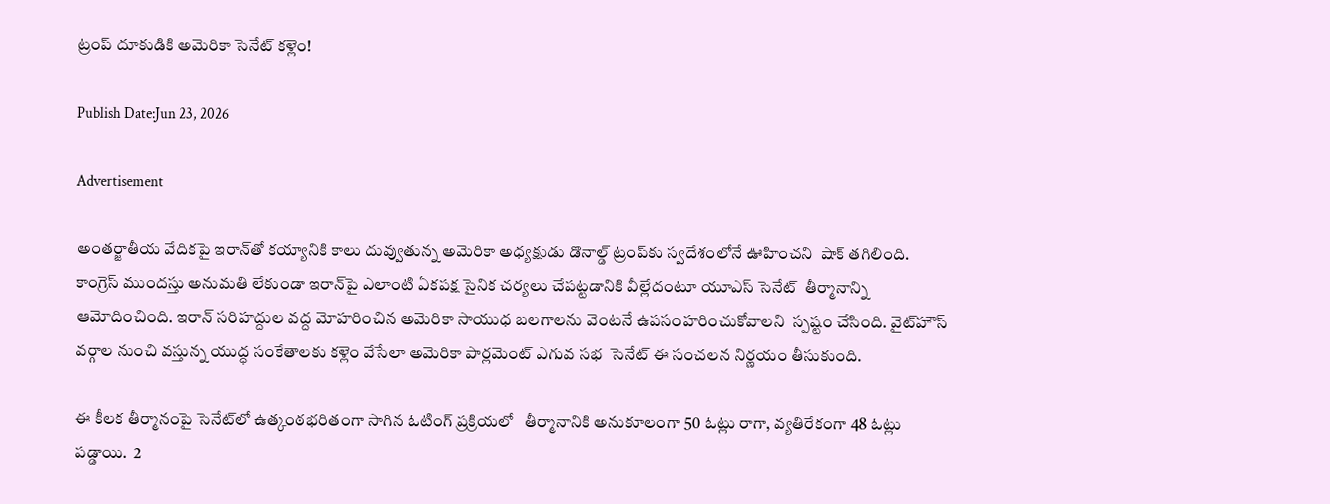ట్రంప్ దూకుడికి అమెరికా సెనేట్ కళ్లెం!

Publish Date:Jun 23, 2026

Advertisement

అంతర్జాతీయ వేదికపై ఇరాన్‌తో కయ్యానికి కాలు దువ్వుతున్న అమెరికా అధ్యక్షుడు డొనాల్డ్ ట్రంప్‌కు స్వదేశంలోనే ఊహించని  షాక్ తగిలింది. కాంగ్రెస్ ముందస్తు అనుమతి లేకుండా ఇరాన్‌పై ఎలాంటి ఏకపక్ష సైనిక చర్యలు చేపట్టడానికి వీల్లేదంటూ యూఎస్ సెనేట్  తీర్మానాన్ని ఆమోదించింది. ఇరాన్ సరిహద్దుల వద్ద మోహరించిన అమెరికా సాయుధ బలగాలను వెంటనే ఉపసంహరించుకోవాలని  స్పష్టం చేసింది. వైట్‌హౌస్ వర్గాల నుంచి వస్తున్న యుద్ధ సంకేతాలకు కళ్లెం వేసేలా అమెరికా పార్లమెంట్ ఎగువ సభ  సెనేట్ ఈ సంచలన నిర్ణయం తీసుకుంది.

ఈ కీలక తీర్మానంపై సెనేట్‌లో ఉత్కంఠభరితంగా సాగిన ఓటింగ్ ప్రక్రియలో   తీర్మానానికి అనుకూలంగా 50 ఓట్లు రాగా, వ్యతిరేకంగా 48 ఓట్లు  పడ్డాయి.  2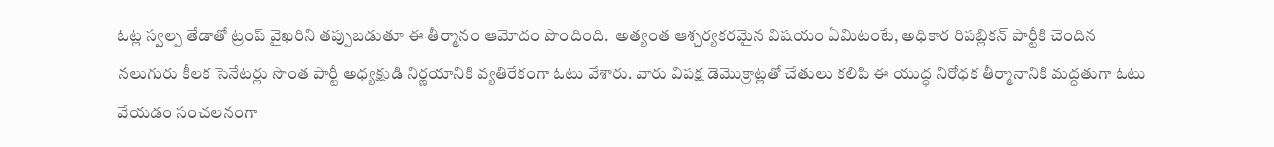ఓట్ల స్వల్ప తేడాతో ట్రంప్ వైఖరిని తప్పుబడుతూ ఈ తీర్మానం ఆమోదం పొందింది.  అత్యంత ఆశ్చర్యకరమైన విషయం ఏమిటంటే, అధికార రిపబ్లికన్ పార్టీకి చెందిన నలుగురు కీలక సెనేటర్లు సొంత పార్టీ అధ్యక్షుడి నిర్ణయానికి వ్యతిరేకంగా ఓటు వేశారు. వారు విపక్ష డెమొక్రాట్లతో చేతులు కలిపి ఈ యుద్ధ నిరోధక తీర్మానానికి మద్దతుగా ఓటు వేయడం సంచలనంగా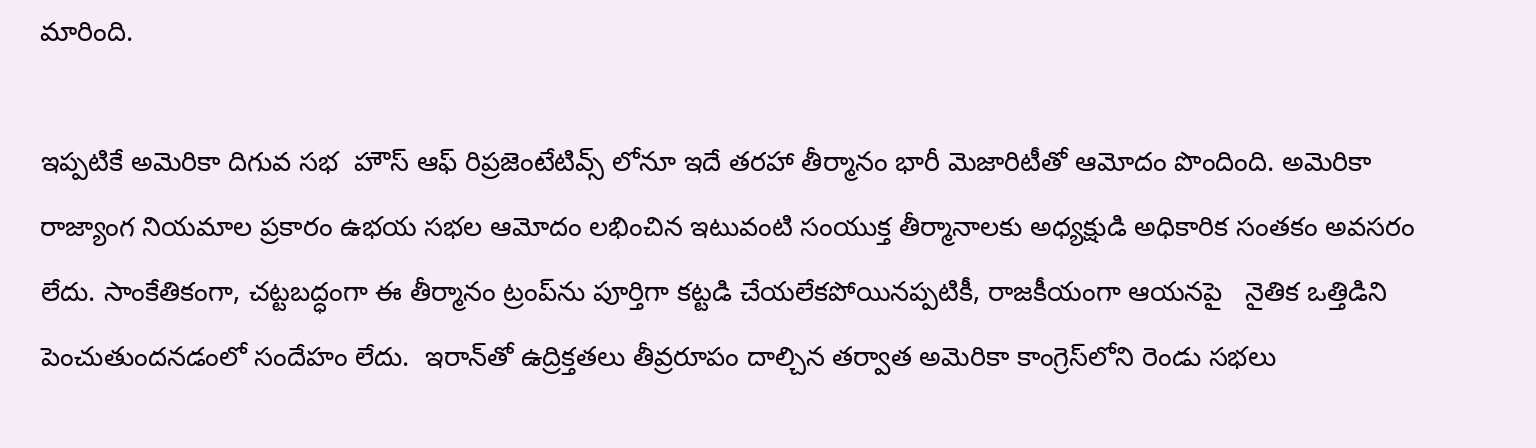మారింది.

ఇప్పటికే అమెరికా దిగువ సభ  హౌస్ ఆఫ్ రిప్రజెంటేటివ్స్ లోనూ ఇదే తరహా తీర్మానం భారీ మెజారిటీతో ఆమోదం పొందింది. అమెరికా రాజ్యాంగ నియమాల ప్రకారం ఉభయ సభల ఆమోదం లభించిన ఇటువంటి సంయుక్త తీర్మానాలకు అధ్యక్షుడి అధికారిక సంతకం అవసరం లేదు. సాంకేతికంగా, చట్టబద్ధంగా ఈ తీర్మానం ట్రంప్‌ను పూర్తిగా కట్టడి చేయలేకపోయినప్పటికీ, రాజకీయంగా ఆయనపై   నైతిక ఒత్తిడిని పెంచుతుందనడంలో సందేహం లేదు.  ఇరాన్‌తో ఉద్రిక్తతలు తీవ్రరూపం దాల్చిన తర్వాత అమెరికా కాంగ్రెస్‌లోని రెండు సభలు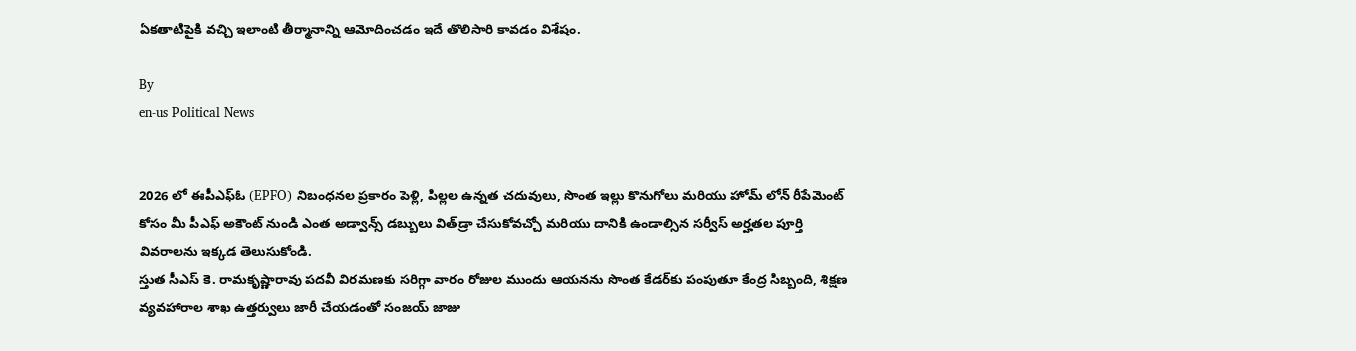ఏకతాటిపైకి వచ్చి ఇలాంటి తీర్మానాన్ని ఆమోదించడం ఇదే తొలిసారి కావడం విశేషం.

By
en-us Political News


2026 లో ఈపీఎఫ్ఓ (EPFO) నిబంధనల ప్రకారం పెళ్లి, పిల్లల ఉన్నత చదువులు, సొంత ఇల్లు కొనుగోలు మరియు హోమ్ లోన్ రీపేమెంట్ కోసం మీ పీఎఫ్ అకౌంట్ నుండి ఎంత అడ్వాన్స్ డబ్బులు విత్‌డ్రా చేసుకోవచ్చో మరియు దానికి ఉండాల్సిన సర్వీస్ అర్హతల పూర్తి వివరాలను ఇక్కడ తెలుసుకోండి.
స్తుత సీఎస్ కె. రామకృష్ణారావు పదవీ విరమణకు సరిగ్గా వారం రోజుల ముందు ఆయనను సొంత కేడర్‌కు పంపుతూ కేంద్ర సిబ్బంది, శిక్షణ వ్యవహారాల శాఖ ఉత్తర్వులు జారీ చేయడంతో సంజయ్ జాజు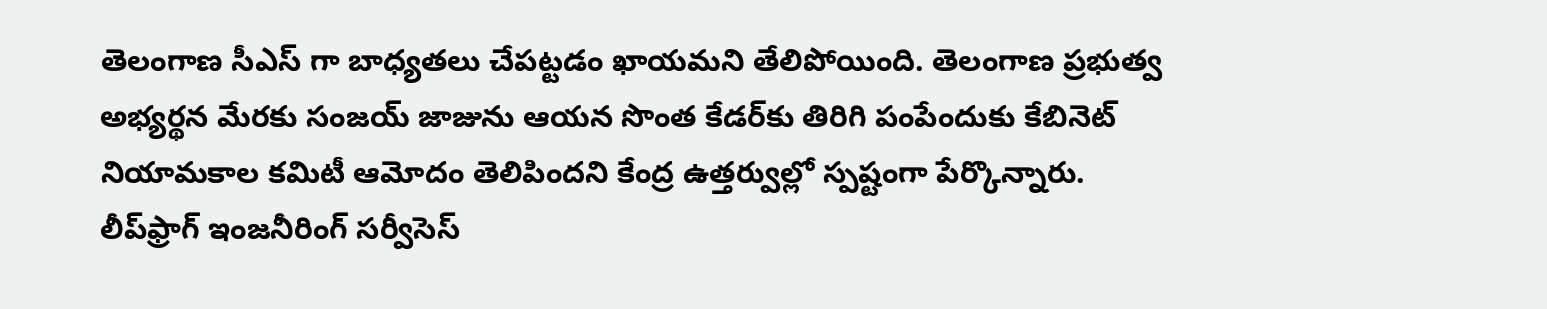తెలంగాణ సీఎస్ గా బాధ్యతలు చేపట్టడం ఖాయమని తేలిపోయింది. తెలంగాణ ప్రభుత్వ అభ్యర్థన మేరకు సంజయ్ జాజును ఆయన సొంత కేడర్‌కు తిరిగి పంపేందుకు కేబినెట్ నియామకాల కమిటీ ఆమోదం తెలిపిందని కేంద్ర ఉత్తర్వుల్లో స్పష్టంగా పేర్కొన్నారు.
లీప్‌ఫ్రాగ్ ఇంజనీరింగ్ సర్వీసెస్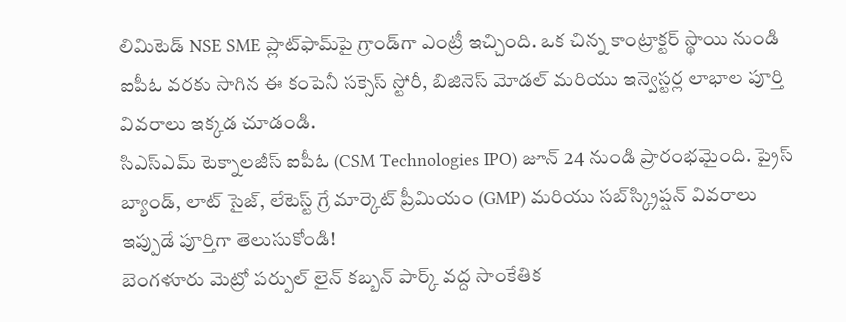లిమిటెడ్ NSE SME ప్లాట్‌ఫామ్‌పై గ్రాండ్‌గా ఎంట్రీ ఇచ్చింది. ఒక చిన్న కాంట్రాక్టర్ స్థాయి నుండి ఐపీఓ వరకు సాగిన ఈ కంపెనీ సక్సెస్ స్టోరీ, బిజినెస్ మోడల్ మరియు ఇన్వెస్టర్ల లాభాల పూర్తి వివరాలు ఇక్కడ చూడండి.
సిఎస్ఎమ్ టెక్నాలజీస్ ఐపీఓ (CSM Technologies IPO) జూన్ 24 నుండి ప్రారంభమైంది. ప్రైస్ బ్యాండ్, లాట్ సైజ్, లేటెస్ట్ గ్రే మార్కెట్ ప్రీమియం (GMP) మరియు సబ్‌స్క్రిప్షన్ వివరాలు ఇప్పుడే పూర్తిగా తెలుసుకోండి!
బెంగళూరు మెట్రో పర్పుల్ లైన్ కబ్బన్ పార్క్ వద్ద సాంకేతిక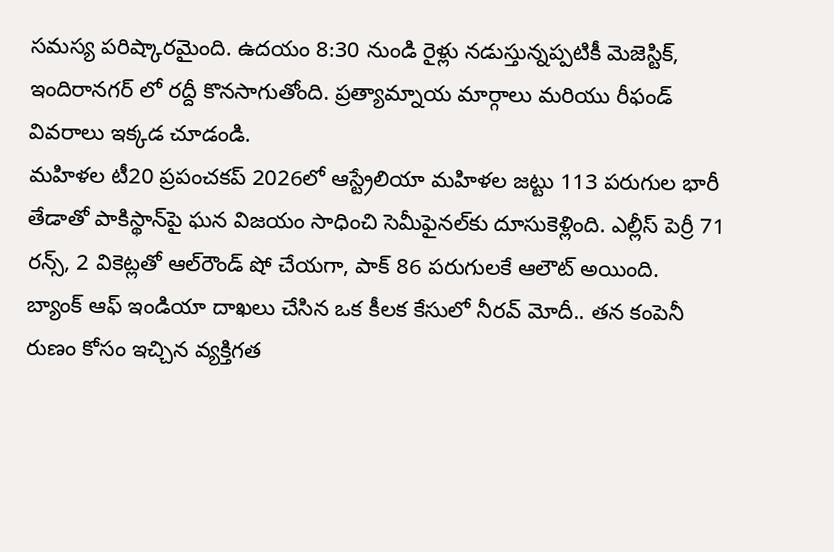సమస్య పరిష్కారమైంది. ఉదయం 8:30 నుండి రైళ్లు నడుస్తున్నప్పటికీ మెజెస్టిక్, ఇందిరానగర్ లో రద్దీ కొనసాగుతోంది. ప్రత్యామ్నాయ మార్గాలు మరియు రీఫండ్ వివరాలు ఇక్కడ చూడండి.
మహిళల టీ20 ప్రపంచకప్ 2026లో ఆస్ట్రేలియా మహిళల జట్టు 113 పరుగుల భారీ తేడాతో పాకిస్థాన్‌పై ఘన విజయం సాధించి సెమీఫైనల్‌కు దూసుకెళ్లింది. ఎల్లీస్ పెర్రీ 71 రన్స్, 2 వికెట్లతో ఆల్‌రౌండ్ షో చేయగా, పాక్ 86 పరుగులకే ఆలౌట్ అయింది.
బ్యాంక్ ఆఫ్ ఇండియా దాఖలు చేసిన ఒక కీలక కేసులో నీరవ్ మోదీ.. తన కంపెనీ రుణం కోసం ఇచ్చిన వ్యక్తిగత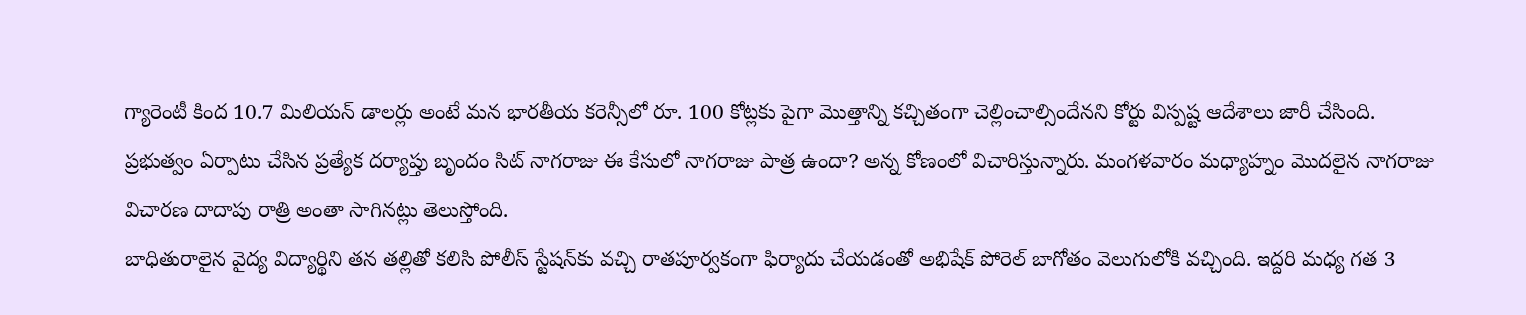గ్యారెంటీ కింద 10.7 మిలియన్ డాలర్లు అంటే మన భారతీయ కరెన్సీలో రూ. 100 కోట్లకు పైగా మొత్తాన్ని కచ్చితంగా చెల్లించాల్సిందేనని కోర్టు విస్పష్ట ఆదేశాలు జారీ చేసింది.
ప్రభుత్వం ఏర్పాటు చేసిన ప్రత్యేక దర్యాప్తు బృందం సిట్ నాగరాజు ఈ కేసులో నాగరాజు పాత్ర ఉందా? అన్న కోణంలో విచారిస్తున్నారు. మంగళవారం మధ్యాహ్నం మొదలైన నాగరాజు విచారణ దాదాపు రాత్రి అంతా సాగినట్లు తెలుస్తోంది.
బాధితురాలైన వైద్య విద్యార్థిని తన తల్లితో కలిసి పోలీస్ స్టేషన్‌కు వచ్చి రాతపూర్వకంగా ఫిర్యాదు చేయడంతో అభిషేక్ పోరెల్ బాగోతం వెలుగులోకి వచ్చింది. ఇద్దరి మధ్య గత 3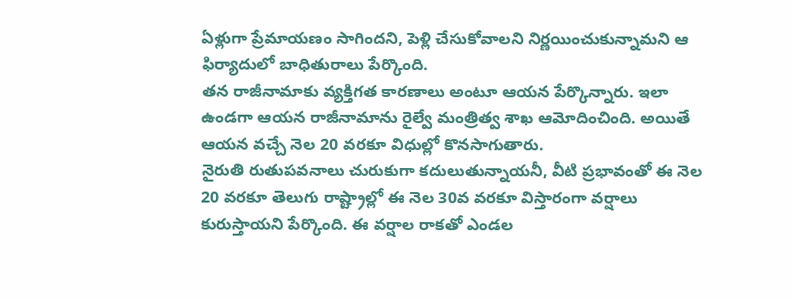ఏళ్లుగా ప్రేమాయణం సాగిందని, పెళ్లి చేసుకోవాలని నిర్ణయించుకున్నామని ఆ ఫిర్యాదులో బాధితురాలు పేర్కొంది.
తన రాజీనామాకు వ్యక్తిగత కారణాలు అంటూ ఆయన పేర్కొన్నారు. ఇలా ఉండగా ఆయన రాజీనామాను రైల్వే మంత్రిత్వ శాఖ ఆమోదించింది. అయితే ఆయన వచ్చే నెల 20 వరకూ విధుల్లో కొనసాగుతారు.
నైరుతి రుతుపవనాలు చురుకుగా కదులుతున్నాయనీ, వీటి ప్రభావంతో ఈ నెల 20 వరకూ తెలుగు రాష్ట్రాల్లో ఈ నెల 30వ వరకూ విస్తారంగా వర్షాలు కురుస్తాయని పేర్కొంది. ఈ వర్షాల రాకతో ఎండల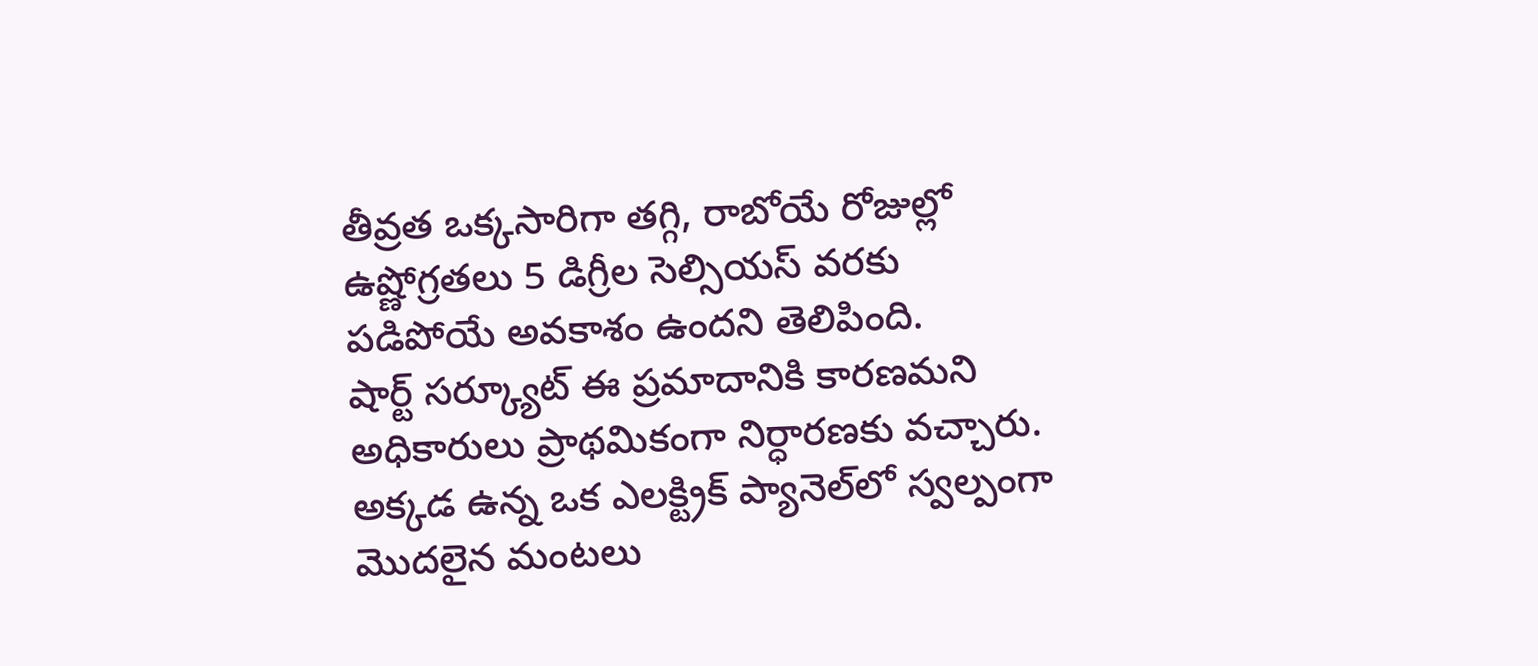తీవ్రత ఒక్కసారిగా తగ్గి, రాబోయే రోజుల్లో ఉష్ణోగ్రతలు 5 డిగ్రీల సెల్సియస్ వరకు పడిపోయే అవకాశం ఉందని తెలిపింది.
షార్ట్ సర్క్యూట్ ఈ ప్రమాదానికి కారణమని అధికారులు ప్రాథమికంగా నిర్ధారణకు వచ్చారు. అక్కడ ఉన్న ఒక ఎలక్ట్రిక్ ప్యానెల్‌లో స్వల్పంగా మొదలైన మంటలు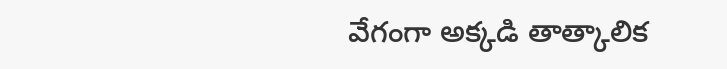వేగంగా అక్కడి తాత్కాలిక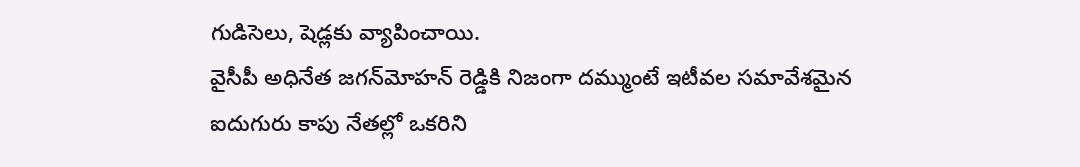గుడిసెలు, షెడ్లకు వ్యాపించాయి.
వైసీపీ అధినేత జగన్‌మోహన్ రెడ్డికి నిజంగా దమ్ముంటే ఇటీవల సమావేశమైన ఐదుగురు కాపు నేతల్లో ఒకరిని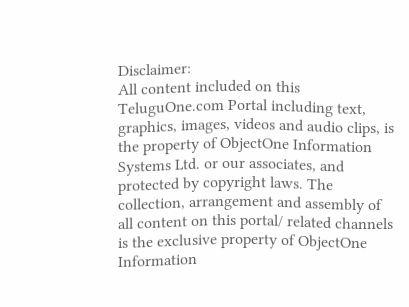Disclaimer:
All content included on this TeluguOne.com Portal including text, graphics, images, videos and audio clips, is the property of ObjectOne Information Systems Ltd. or our associates, and protected by copyright laws. The collection, arrangement and assembly of all content on this portal/ related channels is the exclusive property of ObjectOne Information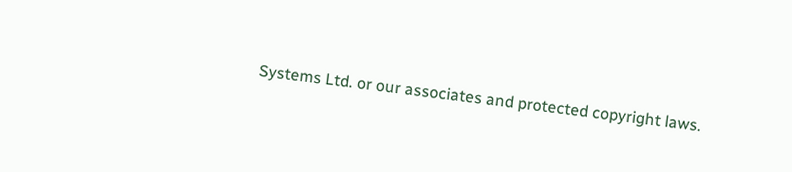Systems Ltd. or our associates and protected copyright laws.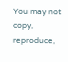You may not copy, reproduce,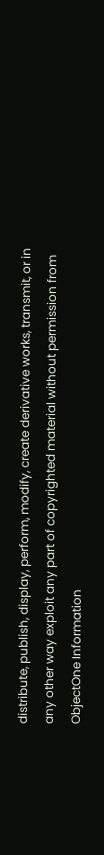distribute, publish, display, perform, modify, create derivative works, transmit, or in any other way exploit any part of copyrighted material without permission from ObjectOne Information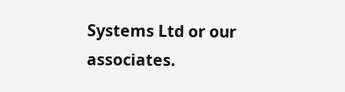Systems Ltd or our associates.